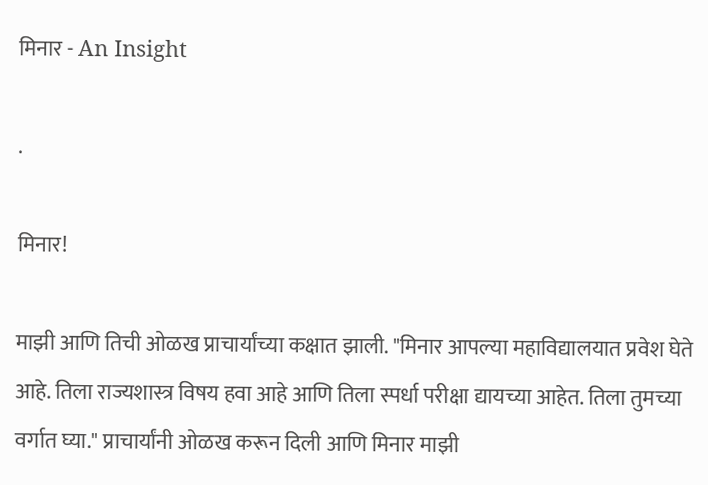मिनार - An Insight

.

मिनार!

माझी आणि तिची ओळख प्राचार्यांच्या कक्षात झाली. "मिनार आपल्या महाविद्यालयात प्रवेश घेते आहे. तिला राज्यशास्त्र विषय हवा आहे आणि तिला स्पर्धा परीक्षा द्यायच्या आहेत. तिला तुमच्या वर्गात घ्या." प्राचार्यांनी ओळख करून दिली आणि मिनार माझी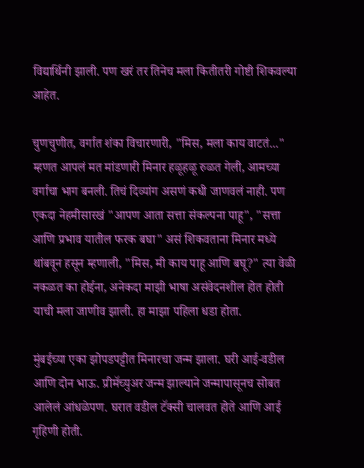विद्यार्थिनी झाली. पण खरं तर तिनेच मला कितीतरी गोष्टी शिकवल्या आहेत.

चुणचुणीत, वर्गात शंका विचारणारी, "मिस, मला काय वाटतं..." म्हणत आपलं मत मांडणारी मिनार हळूहळू रुळत गेली, आमच्या वर्गाचा भाग बनली. तिचं दिव्यांग असणं कधी जाणवलं नाही. पण एकदा नेहमीसारखं "आपण आता सत्ता संकल्पना पाहू", "सत्ता आणि प्रभाव यातील फरक बघा" असं शिकवताना मिनार मध्ये थांबवून हसून म्हणाली, "मिस, मी काय पाहू आणि बघू?" त्या वेळी नकळत का होईना, अनेकदा माझी भाषा असंवेदनशील होत होती याची मला जाणीव झाली. हा माझा पहिला धडा होता.

मुंबईच्या एका झोपडपट्टीत मिनारचा जन्म झाला. घरी आई-वडील आणि दोन भाऊ. प्रीमॅच्युअर जन्म झाल्याने जन्मापासूनच सोबत आलेलं आंधळेपण. घरात वडील टॅक्सी चालवत होते आणि आई गृहिणी होती.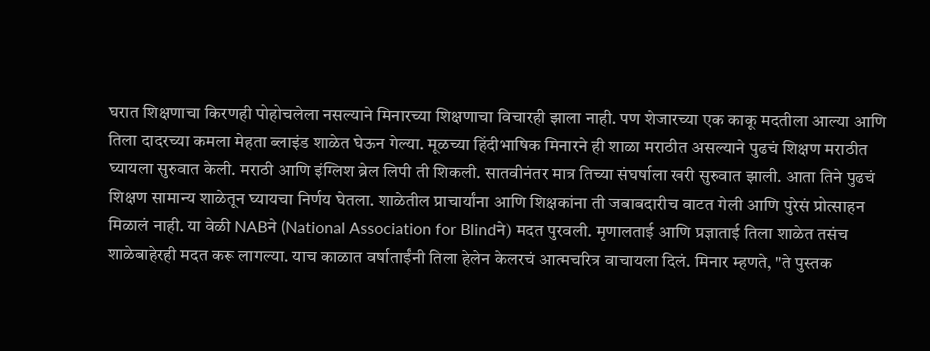घरात शिक्षणाचा किरणही पोहोचलेला नसल्याने मिनारच्या शिक्षणाचा विचारही झाला नाही. पण शेजारच्या एक काकू मदतीला आल्या आणि तिला दादरच्या कमला मेहता ब्लाइंड शाळेत घेऊन गेल्या. मूळच्या हिंदीभाषिक मिनारने ही शाळा मराठीत असल्याने पुढचं शिक्षण मराठीत घ्यायला सुरुवात केली. मराठी आणि इंग्लिश ब्रेल लिपी ती शिकली. सातवीनंतर मात्र तिच्या संघर्षाला खरी सुरुवात झाली. आता तिने पुढचं शिक्षण सामान्य शाळेतून घ्यायचा निर्णय घेतला. शाळेतील प्राचार्यांना आणि शिक्षकांना ती जबाबदारीच वाटत गेली आणि पुरेसं प्रोत्साहन मिळालं नाही. या वेळी NABने (National Association for Blindने) मदत पुरवली. मृणालताई आणि प्रज्ञाताई तिला शाळेत तसंच शाळेबाहेरही मदत करू लागल्या. याच काळात वर्षाताईंनी तिला हेलेन केलरचं आत्मचरित्र वाचायला दिलं. मिनार म्हणते, "ते पुस्तक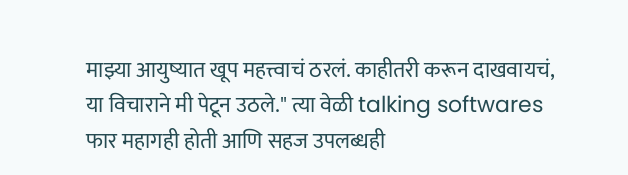माझ्या आयुष्यात खूप महत्त्वाचं ठरलं. काहीतरी करून दाखवायचं, या विचाराने मी पेटून उठले." त्या वेळी talking softwares फार महागही होती आणि सहज उपलब्धही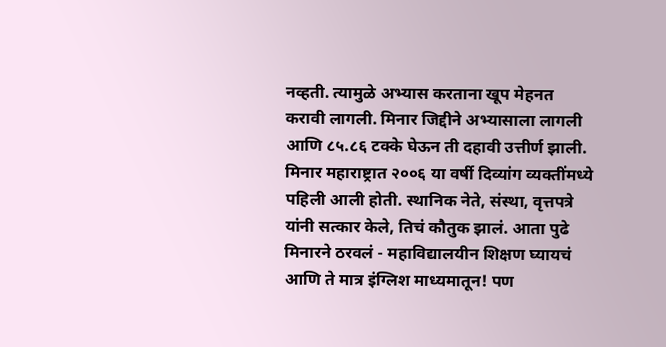नव्हती. त्यामुळे अभ्यास करताना खूप मेहनत करावी लागली. मिनार जिद्दीने अभ्यासाला लागली आणि ८५.८६ टक्के घेऊन ती दहावी उत्तीर्ण झाली. मिनार महाराष्ट्रात २००६ या वर्षी दिव्यांग व्यक्तींमध्ये पहिली आली होती. स्थानिक नेते, संस्था, वृत्तपत्रे यांनी सत्कार केले, तिचं कौतुक झालं. आता पुढे मिनारने ठरवलं - महाविद्यालयीन शिक्षण घ्यायचं आणि ते मात्र इंग्लिश माध्यमातून! पण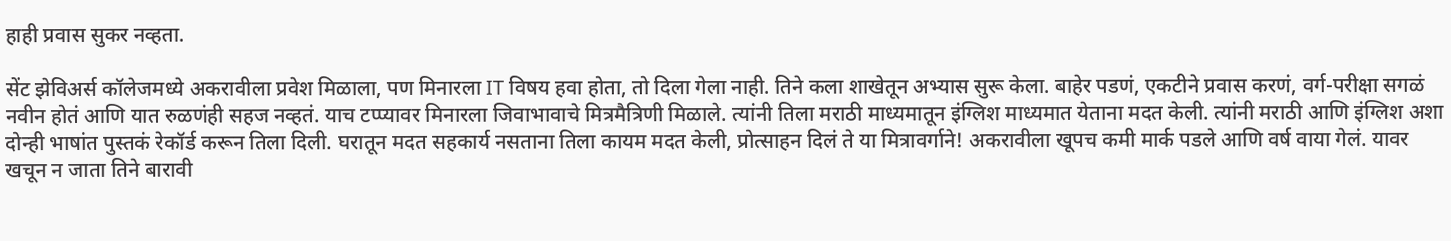हाही प्रवास सुकर नव्हता.

सेंट झेविअर्स कॉलेजमध्ये अकरावीला प्रवेश मिळाला, पण मिनारला IT विषय हवा होता, तो दिला गेला नाही. तिने कला शाखेतून अभ्यास सुरू केला. बाहेर पडणं, एकटीने प्रवास करणं, वर्ग-परीक्षा सगळं नवीन होतं आणि यात रुळणंही सहज नव्हतं. याच टप्प्यावर मिनारला जिवाभावाचे मित्रमैत्रिणी मिळाले. त्यांनी तिला मराठी माध्यमातून इंग्लिश माध्यमात येताना मदत केली. त्यांनी मराठी आणि इंग्लिश अशा दोन्ही भाषांत पुस्तकं रेकॉर्ड करून तिला दिली. घरातून मदत सहकार्य नसताना तिला कायम मदत केली, प्रोत्साहन दिलं ते या मित्रावर्गाने! अकरावीला खूपच कमी मार्क पडले आणि वर्ष वाया गेलं. यावर खचून न जाता तिने बारावी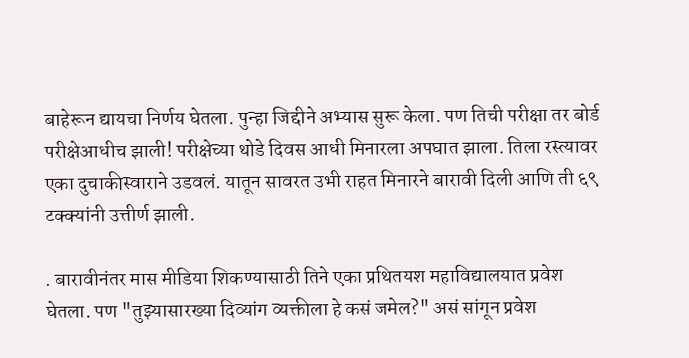बाहेरून द्यायचा निर्णय घेतला. पुन्हा जिद्दीने अभ्यास सुरू केला. पण तिची परीक्षा तर बोर्ड परीक्षेआधीच झाली! परीक्षेच्या थोडे दिवस आधी मिनारला अपघात झाला. तिला रस्त्यावर एका दुचाकीस्वाराने उडवलं. यातून सावरत उभी राहत मिनारने बारावी दिली आणि ती ६९ टक्क्यांनी उत्तीर्ण झाली.

. बारावीनंतर मास मीडिया शिकण्यासाठी तिने एका प्रथितयश महाविद्यालयात प्रवेश घेतला. पण "तुझ्यासारख्या दिव्यांग व्यक्तीला हे कसं जमेल?" असं सांगून प्रवेश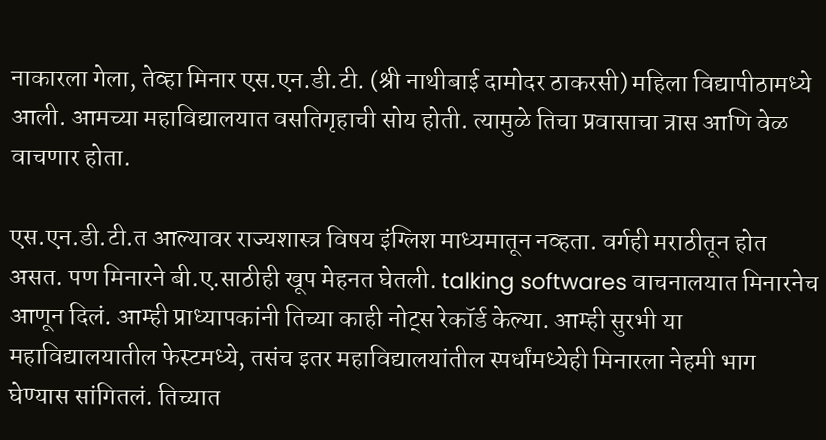नाकारला गेला, तेव्हा मिनार एस.एन.डी.टी. (श्री नाथीबाई दामोदर ठाकरसी) महिला विद्यापीठामध्ये आली. आमच्या महाविद्यालयात वसतिगृहाची सोय होती. त्यामुळे तिचा प्रवासाचा त्रास आणि वेळ वाचणार होता.

एस.एन.डी.टी.त आल्यावर राज्यशास्त्र विषय इंग्लिश माध्यमातून नव्हता. वर्गही मराठीतून होत असत. पण मिनारने बी.ए.साठीही खूप मेहनत घेतली. talking softwares वाचनालयात मिनारनेच आणून दिलं. आम्ही प्राध्यापकांनी तिच्या काही नोट्स रेकॉर्ड केल्या. आम्ही सुरभी या महाविद्यालयातील फेस्टमध्ये, तसंच इतर महाविद्यालयांतील स्पर्धांमध्येही मिनारला नेहमी भाग घेण्यास सांगितलं. तिच्यात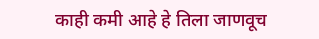काही कमी आहे हे तिला जाणवूच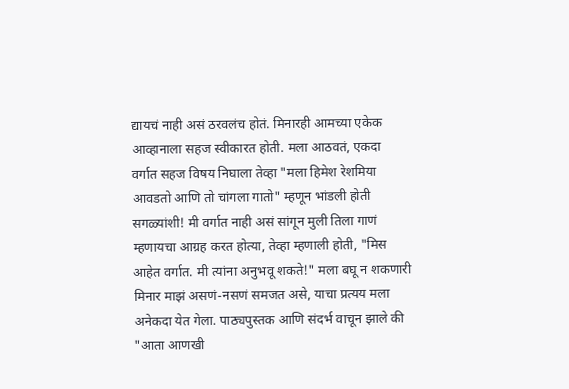द्यायचं नाही असं ठरवलंच होतं. मिनारही आमच्या एकेक आव्हानाला सहज स्वीकारत होती. मला आठवतं, एकदा वर्गात सहज विषय निघाला तेव्हा "मला हिमेश रेशमिया आवडतो आणि तो चांगला गातो" म्हणून भांडली होती सगळ्यांशी! मी वर्गात नाही असं सांगून मुली तिला गाणं म्हणायचा आग्रह करत होत्या, तेव्हा म्हणाली होती, "मिस आहेत वर्गात. मी त्यांना अनुभवू शकते!" मला बघू न शकणारी मिनार माझं असणं-नसणं समजत असे, याचा प्रत्यय मला अनेकदा येत गेला. पाठ्यपुस्तक आणि संदर्भ वाचून झाले की "आता आणखी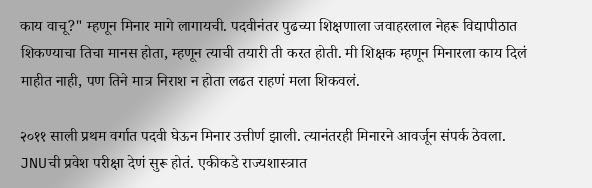काय वाचू?" म्हणून मिनार मागे लागायची. पदवीनंतर पुढच्या शिक्षणाला जवाहरलाल नेहरू विद्यापीठात शिकण्याचा तिचा मानस होता, म्हणून त्याची तयारी ती करत होती. मी शिक्षक म्हणून मिनारला काय दिलं माहीत नाही, पण तिने मात्र निराश न होता लढत राहणं मला शिकवलं.

२०११ साली प्रथम वर्गात पदवी घेऊन मिनार उत्तीर्ण झाली. त्यानंतरही मिनारने आवर्जून संपर्क ठेवला. JNUची प्रवेश परीक्षा देणं सुरू होतं. एकीकडे राज्यशास्त्रात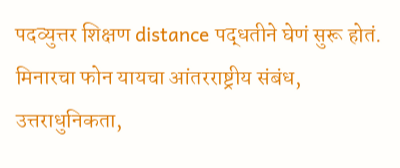पदव्युत्तर शिक्षण distance पद्धतीने घेणं सुरू होतं. मिनारचा फोन यायचा आंतरराष्ट्रीय संबंध, उत्तराधुनिकता,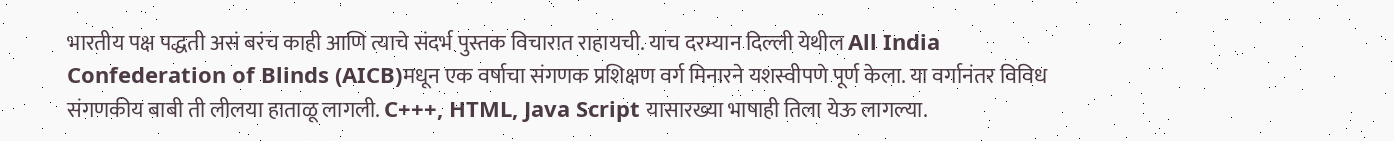भारतीय पक्ष पद्धती असं बरंच काही आणि त्याचे संदर्भ पुस्तक विचारात राहायची. याच दरम्यान दिल्ली येथील All India Confederation of Blinds (AICB)मधून एक वर्षाचा संगणक प्रशिक्षण वर्ग मिनारने यशस्वीपणे पूर्ण केला. या वर्गानंतर विविध संगणकीय बाबी ती लीलया हाताळू लागली. C+++, HTML, Java Script यासारख्या भाषाही तिला येऊ लागल्या.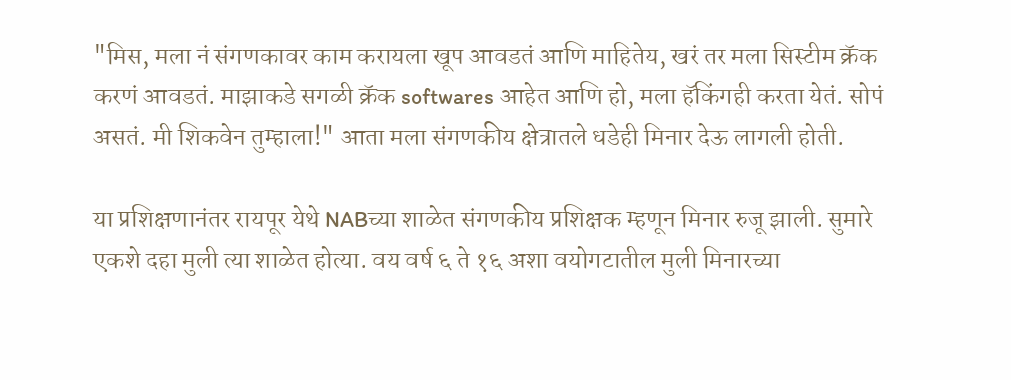"मिस, मला नं संगणकावर काम करायला खूप आवडतं आणि माहितेय, खरं तर मला सिस्टीम क्रॅक करणं आवडतं. माझाकडे सगळी क्रॅक softwares आहेत आणि हो, मला हॅकिंगही करता येतं. सोपं असतं. मी शिकवेन तुम्हाला!" आता मला संगणकीय क्षेत्रातले धडेही मिनार देऊ लागली होती.

या प्रशिक्षणानंतर रायपूर येथे NABच्या शाळेत संगणकीय प्रशिक्षक म्हणून मिनार रुजू झाली. सुमारे एकशे दहा मुली त्या शाळेत होत्या. वय वर्ष ६ ते १६ अशा वयोगटातील मुली मिनारच्या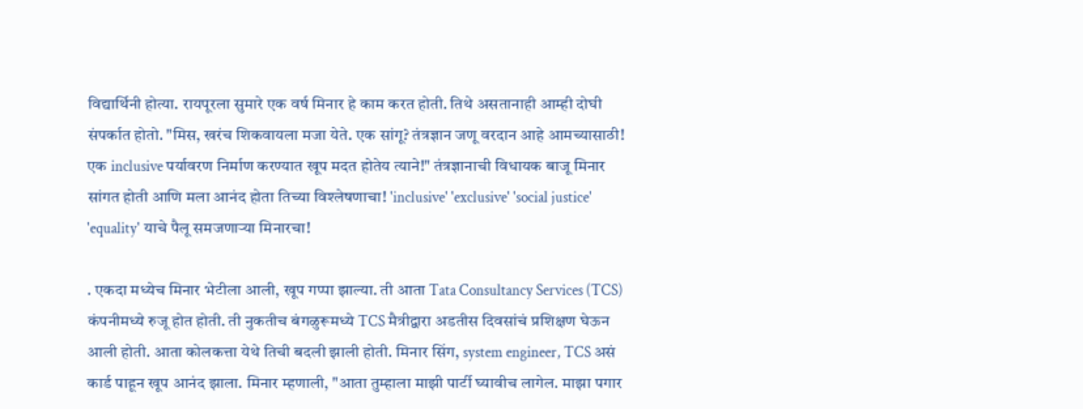विद्यार्थिनी होत्या. रायपूरला सुमारे एक वर्ष मिनार हे काम करत होती. तिथे असतानाही आम्ही दोघी संपर्कात होतो. "मिस, खरंच शिकवायला मजा येते. एक सांगू? तंत्रज्ञान जणू वरदान आहे आमच्यासाठी! एक inclusive पर्यावरण निर्माण करण्यात खूप मदत होतेय त्याने!" तंत्रज्ञानाची विधायक बाजू मिनार सांगत होती आणि मला आनंद होता तिच्या विश्लेषणाचा! 'inclusive' 'exclusive' 'social justice' 'equality' याचे पैलू समजणाऱ्या मिनारचा!

. एकदा मध्येच मिनार भेटीला आली, खूप गप्पा झाल्या. ती आता Tata Consultancy Services (TCS) कंपनीमध्ये रुजू होत होती. ती नुकतीच बंगळुरूमध्ये TCS मैत्रीद्वारा अडतीस दिवसांचं प्रशिक्षण घेऊन आली होती. आता कोलकत्ता येथे तिची बदली झाली होती. मिनार सिंग, system engineer, TCS असं कार्ड पाहून खूप आनंद झाला. मिनार म्हणाली, "आता तुम्हाला माझी पार्टी घ्यावीच लागेल. माझा पगार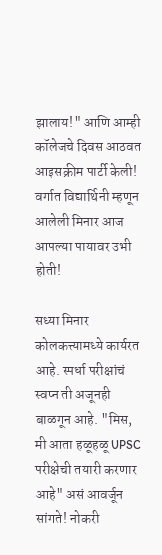झालाय!" आणि आम्ही कॉलेजचे दिवस आठवत आइसक्रीम पार्टी केली! वर्गात विद्यार्थिनी म्हणून आलेली मिनार आज आपल्या पायावर उभी होती!

सध्या मिनार कोलकत्त्यामध्ये कार्यरत आहे. स्पर्धा परीक्षांचं स्वप्न ती अजूनही बाळगून आहे. "मिस, मी आता हळूहळू UPSC परीक्षेची तयारी करणार आहे" असं आवर्जून सांगते! नोकरी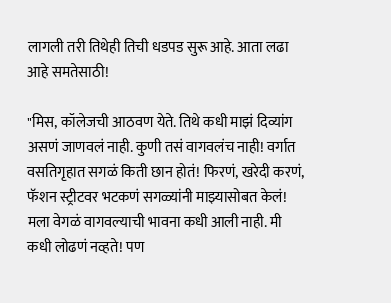लागली तरी तिथेही तिची धडपड सुरू आहे. आता लढा आहे समतेसाठी!

"मिस, कॉलेजची आठवण येते. तिथे कधी माझं दिव्यांग असणं जाणवलं नाही. कुणी तसं वागवलंच नाही! वर्गात वसतिगृहात सगळं किती छान होतं! फिरणं, खरेदी करणं, फॅशन स्ट्रीटवर भटकणं सगळ्यांनी माझ्यासोबत केलं! मला वेगळं वागवल्याची भावना कधी आली नाही. मी कधी लोढणं नव्हते! पण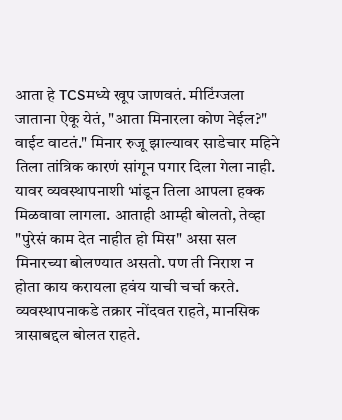आता हे TCSमध्ये खूप जाणवतं. मीटिंग्जला जाताना ऐकू येतं, "आता मिनारला कोण नेईल?" वाईट वाटतं." मिनार रुजू झाल्यावर साडेचार महिने तिला तांत्रिक कारणं सांगून पगार दिला गेला नाही. यावर व्यवस्थापनाशी भांडून तिला आपला हक्क मिळवावा लागला. आताही आम्ही बोलतो, तेव्हा "पुरेसं काम देत नाहीत हो मिस" असा सल मिनारच्या बोलण्यात असतो. पण ती निराश न होता काय करायला हवंय याची चर्चा करते. व्यवस्थापनाकडे तक्रार नोंदवत राहते, मानसिक त्रासाबद्दल बोलत राहते.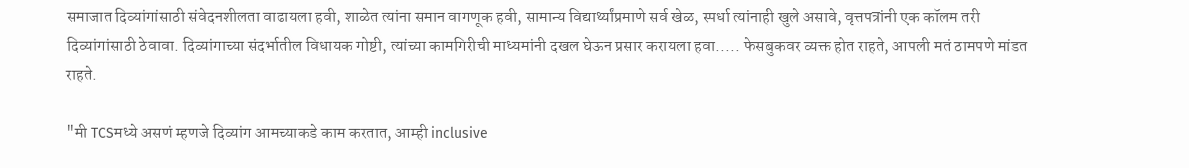समाजात दिव्यांगांसाठी संवेदनशीलता वाढायला हवी, शाळेत त्यांना समान वागणूक हवी, सामान्य विद्यार्थ्यांप्रमाणे सर्व खेळ, स्पर्धा त्यांनाही खुले असावे, वृत्तपत्रांनी एक कॉलम तरी दिव्यांगांसाठी ठेवावा. दिव्यांगाच्या संदर्भातील विधायक गोष्टी, त्यांच्या कामगिरीची माध्यमांनी दखल घेऊन प्रसार करायला हवा..... फेसबुकवर व्यक्त होत राहते, आपली मतं ठामपणे मांडत राहते.

"मी TCSमध्ये असणं म्हणजे दिव्यांग आमच्याकडे काम करतात, आम्ही inclusive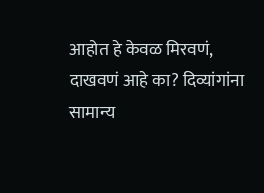आहोत हे केवळ मिरवणं, दाखवणं आहे का? दिव्यांगांना सामान्य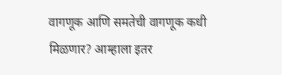वागणूक आणि समतेची वागणूक कधी मिळणार? आम्हाला इतर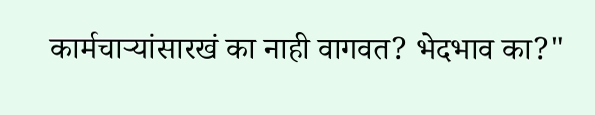कार्मचार्‍यांसारखं का नाही वागवत? भेदभाव का?"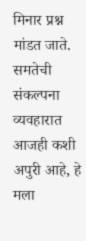मिनार प्रश्न मांडत जाते. समतेची संकल्पना व्यवहारात आजही कशी अपुरी आहे, हे मला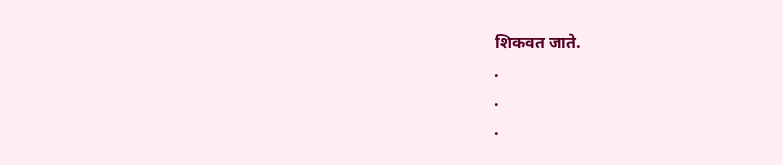शिकवत जाते.
.
.
.